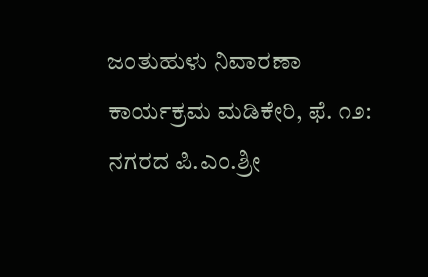ಜಂತುಹುಳು ನಿವಾರಣಾ ಕಾರ್ಯಕ್ರಮ ಮಡಿಕೇರಿ, ಫೆ. ೧೨: ನಗರದ ಪಿ.ಎಂ.ಶ್ರೀ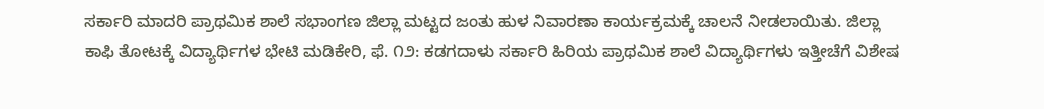ಸರ್ಕಾರಿ ಮಾದರಿ ಪ್ರಾಥಮಿಕ ಶಾಲೆ ಸಭಾಂಗಣ ಜಿಲ್ಲಾ ಮಟ್ಟದ ಜಂತು ಹುಳ ನಿವಾರಣಾ ಕಾರ್ಯಕ್ರಮಕ್ಕೆ ಚಾಲನೆ ನೀಡಲಾಯಿತು. ಜಿಲ್ಲಾ
ಕಾಫಿ ತೋಟಕ್ಕೆ ವಿದ್ಯಾರ್ಥಿಗಳ ಭೇಟಿ ಮಡಿಕೇರಿ, ಫೆ. ೧೨: ಕಡಗದಾಳು ಸರ್ಕಾರಿ ಹಿರಿಯ ಪ್ರಾಥಮಿಕ ಶಾಲೆ ವಿದ್ಯಾರ್ಥಿಗಳು ಇತ್ತೀಚೆಗೆ ವಿಶೇಷ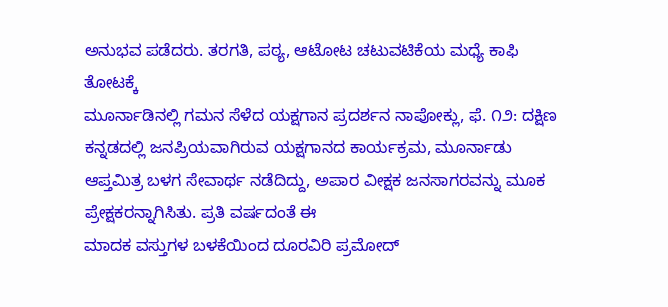ಅನುಭವ ಪಡೆದರು. ತರಗತಿ, ಪಠ್ಯ, ಆಟೋಟ ಚಟುವಟಿಕೆಯ ಮಧ್ಯೆ ಕಾಫಿ ತೋಟಕ್ಕೆ
ಮೂರ್ನಾಡಿನಲ್ಲಿ ಗಮನ ಸೆಳೆದ ಯಕ್ಷಗಾನ ಪ್ರದರ್ಶನ ನಾಪೋಕ್ಲು, ಫೆ. ೧೨: ದಕ್ಷಿಣ ಕನ್ನಡದಲ್ಲಿ ಜನಪ್ರಿಯವಾಗಿರುವ ಯಕ್ಷಗಾನದ ಕಾರ್ಯಕ್ರಮ, ಮೂರ್ನಾಡು ಆಪ್ತಮಿತ್ರ ಬಳಗ ಸೇವಾರ್ಥ ನಡೆದಿದ್ದು, ಅಪಾರ ವೀಕ್ಷಕ ಜನಸಾಗರವನ್ನು ಮೂಕ ಪ್ರೇಕ್ಷಕರನ್ನಾಗಿಸಿತು. ಪ್ರತಿ ವರ್ಷದಂತೆ ಈ
ಮಾದಕ ವಸ್ತುಗಳ ಬಳಕೆಯಿಂದ ದೂರವಿರಿ ಪ್ರಮೋದ್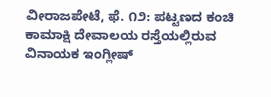ವೀರಾಜಪೇಟೆ, ಫೆ. ೧೨: ಪಟ್ಟಣದ ಕಂಚಿ ಕಾಮಾಕ್ಷಿ ದೇವಾಲಯ ರಸ್ತೆಯಲ್ಲಿರುವ ವಿನಾಯಕ ಇಂಗ್ಲೀಷ್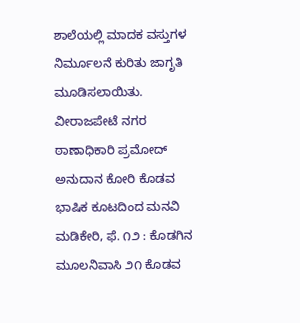ಶಾಲೆಯಲ್ಲಿ ಮಾದಕ ವಸ್ತುಗಳ ನಿರ್ಮೂಲನೆ ಕುರಿತು ಜಾಗೃತಿ ಮೂಡಿಸಲಾಯಿತು. ವೀರಾಜಪೇಟೆ ನಗರ ಠಾಣಾಧಿಕಾರಿ ಪ್ರಮೋದ್
ಅನುದಾನ ಕೋರಿ ಕೊಡವ ಭಾಷಿಕ ಕೂಟದಿಂದ ಮನವಿ ಮಡಿಕೇರಿ, ಫೆ. ೧೨ : ಕೊಡಗಿನ ಮೂಲನಿವಾಸಿ ೨೧ ಕೊಡವ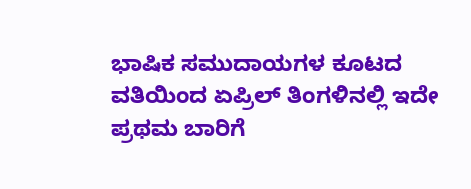ಭಾಷಿಕ ಸಮುದಾಯಗಳ ಕೂಟದ ವತಿಯಿಂದ ಏಪ್ರಿಲ್ ತಿಂಗಳಿನಲ್ಲಿ ಇದೇ ಪ್ರಥಮ ಬಾರಿಗೆ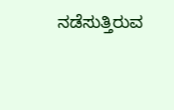ನಡೆಸುತ್ತಿರುವ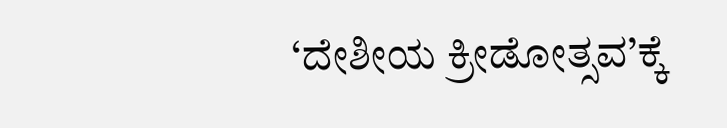‘ದೇಶೀಯ ಕ್ರೀಡೋತ್ಸವ’ಕ್ಕೆ